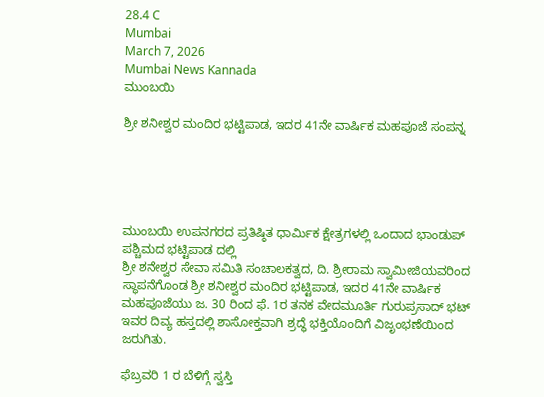28.4 C
Mumbai
March 7, 2026
Mumbai News Kannada
ಮುಂಬಯಿ

ಶ್ರೀ ಶನೀಶ್ವರ ಮಂದಿರ ಭಟ್ಟಿಪಾಡ, ಇದರ 41ನೇ ವಾರ್ಷಿಕ ಮಹಪೂಜೆ ಸಂಪನ್ನ





ಮುಂಬಯಿ ಉಪನಗರದ ಪ್ರತಿಷ್ಠಿತ ಧಾರ್ಮಿಕ ಕ್ಷೇತ್ರಗಳಲ್ಲಿ ಒಂದಾದ ಭಾಂಡುಪ್ ಪಶ್ಚಿಮದ ಭಟ್ಟಿಪಾಡ ದಲ್ಲಿ
ಶ್ರೀ ಶನೇಶ್ವರ ಸೇವಾ ಸಮಿತಿ ಸಂಚಾಲಕತ್ವದ, ದಿ. ಶ್ರೀರಾಮ ಸ್ವಾಮೀಜಿಯವರಿಂದ ಸ್ಥಾಪನೆಗೊಂಡ ಶ್ರೀ ಶನೀಶ್ವರ ಮಂದಿರ ಭಟ್ಟಿಪಾಡ, ಇದರ 41ನೇ ವಾರ್ಷಿಕ ಮಹಪೂಜೆಯು ಜ. 30 ರಿಂದ ಫೆ. 1ರ ತನಕ ವೇದಮೂರ್ತಿ ಗುರುಪ್ರಸಾದ್ ಭಟ್ ಇವರ ದಿವ್ಯ ಹಸ್ತದಲ್ಲಿ ಶಾಸೋಕ್ತವಾಗಿ ಶ್ರದ್ಧೆ ಭಕ್ತಿಯೊಂದಿಗೆ ವಿಜೃಂಭಣೆಯಿಂದ ಜರುಗಿತು.

ಫೆಬ್ರವರಿ 1 ರ ಬೆಳಿಗ್ಗೆ ಸ್ವಸ್ತಿ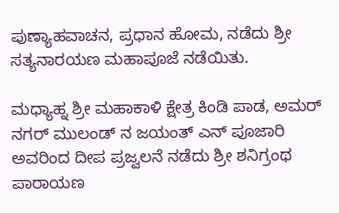ಪುಣ್ಯಾಹವಾಚನ, ಪ್ರಧಾನ ಹೋಮ, ನಡೆದು ಶ್ರೀ ಸತ್ಯನಾರಯಣ ಮಹಾಪೂಜೆ ನಡೆಯಿತು.

ಮಧ್ಯಾಹ್ನ ಶ್ರೀ ಮಹಾಕಾಳಿ ಕ್ಷೇತ್ರ ಕಿಂಡಿ ಪಾಡ, ಅಮರ್ ನಗರ್ ಮುಲಂಡ್ ನ ಜಯಂತ್ ಎನ್ ಪೂಜಾರಿ ಅವರಿಂದ ದೀಪ ಪ್ರಜ್ವಲನೆ ನಡೆದು ಶ್ರೀ ಶನಿಗ್ರಂಥ ಪಾರಾಯಣ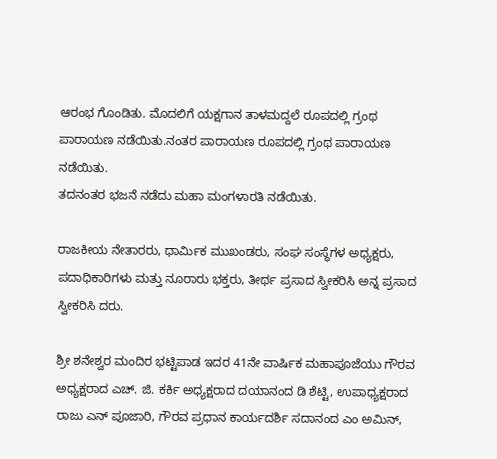ಆರಂಭ ಗೊಂಡಿತು. ಮೊದಲಿಗೆ ಯಕ್ಷಗಾನ ತಾಳಮದ್ದಲೆ ರೂಪದಲ್ಲಿ ಗ್ರಂಥ ಪಾರಾಯಣ ನಡೆಯಿತು.ನಂತರ ಪಾರಾಯಣ ರೂಪದಲ್ಲಿ ಗ್ರಂಥ ಪಾರಾಯಣ ನಡೆಯಿತು.
ತದನಂತರ ಭಜನೆ ನಡೆದು ಮಹಾ ಮಂಗಳಾರತಿ ನಡೆಯಿತು.

ರಾಜಕೀಯ ನೇತಾರರು, ಧಾರ್ಮಿಕ ಮುಖಂಡರು, ಸಂಘ ಸಂಸ್ಥೆಗಳ ಅಧ್ಯಕ್ಷರು, ಪದಾಧಿಕಾರಿಗಳು ಮತ್ತು ನೂರಾರು ಭಕ್ತರು, ತೀರ್ಥ ಪ್ರಸಾದ ಸ್ವೀಕರಿಸಿ ಅನ್ನ ಪ್ರಸಾದ ಸ್ವೀಕರಿಸಿ ದರು.

ಶ್ರೀ ಶನೇಶ್ವರ ಮಂದಿರ ಭಟ್ಟಿಪಾಡ ಇದರ 41ನೇ ವಾರ್ಷಿಕ ಮಹಾಪೂಜೆಯು ಗೌರವ ಅಧ್ಯಕ್ಷರಾದ ಎಚ್‌. ಜಿ. ಕರ್ಕಿ ಅಧ್ಯಕ್ಷರಾದ ದಯಾನಂದ ಡಿ ಶೆಟ್ಟಿ, ಉಪಾಧ್ಯಕ್ಷರಾದ ರಾಜು ಎನ್ ಪೂಜಾರಿ, ಗೌರವ ಪ್ರಧಾನ ಕಾರ್ಯದರ್ಶಿ ಸದಾನಂದ ಎಂ ಅಮಿನ್,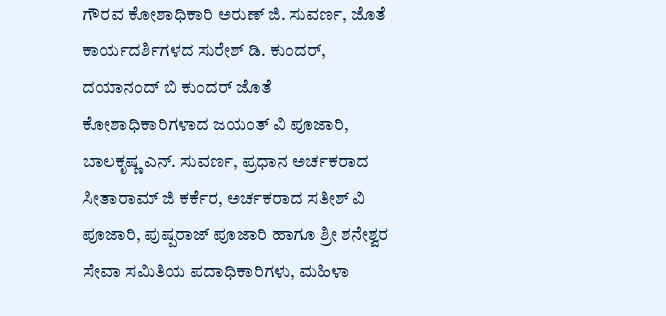ಗೌರವ ಕೋಶಾಧಿಕಾರಿ ಅರುಣ್ ಜಿ. ಸುವರ್ಣ, ಜೊತೆ ಕಾರ್ಯದರ್ಶಿಗಳದ ಸುರೇಶ್ ಡಿ. ಕುಂದರ್, ದಯಾನಂದ್ ಬಿ ಕುಂದರ್ ಜೊತೆ ಕೋಶಾಧಿಕಾರಿಗಳಾದ ಜಯಂತ್ ವಿ ಪೂಜಾರಿ, ಬಾಲಕೃಷ್ಣ ಎನ್. ಸುವರ್ಣ, ಪ್ರಧಾನ ಅರ್ಚಕರಾದ ಸೀತಾರಾಮ್ ಜಿ ಕರ್ಕೆರ, ಅರ್ಚಕರಾದ ಸತೀಶ್ ವಿ ಪೂಜಾರಿ, ಪುಷ್ಪರಾಜ್ ಪೂಜಾರಿ ಹಾಗೂ ಶ್ರೀ ಶನೇಶ್ವರ ಸೇವಾ ಸಮಿತಿಯ ಪದಾಧಿಕಾರಿಗಳು, ಮಹಿಳಾ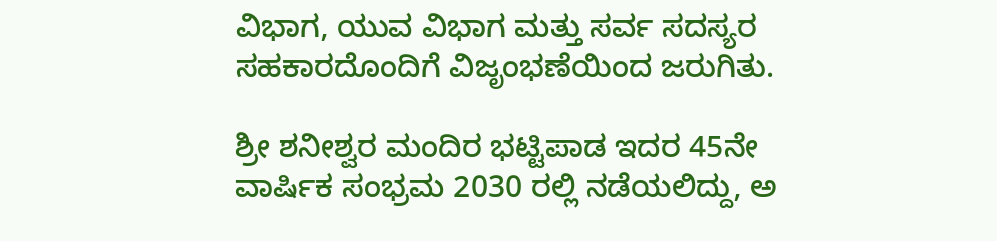ವಿಭಾಗ, ಯುವ ವಿಭಾಗ ಮತ್ತು ಸರ್ವ ಸದಸ್ಯರ ಸಹಕಾರದೊಂದಿಗೆ ವಿಜೃಂಭಣೆಯಿಂದ ಜರುಗಿತು.

ಶ್ರೀ ಶನೀಶ್ವರ ಮಂದಿರ ಭಟ್ಟಿಪಾಡ ಇದರ 45ನೇ ವಾರ್ಷಿಕ ಸಂಭ್ರಮ 2030 ರಲ್ಲಿ ನಡೆಯಲಿದ್ದು, ಅ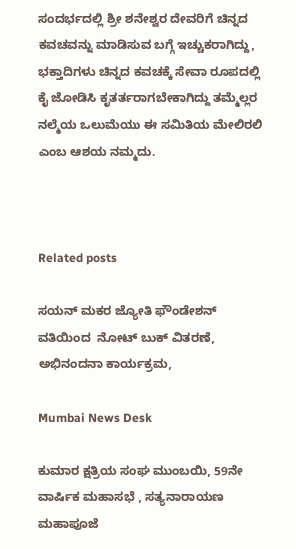ಸಂದರ್ಭದಲ್ಲಿ ಶ್ರೀ ಶನೇಶ್ವರ ದೇವರಿಗೆ ಚಿನ್ನದ ಕವಚವನ್ನು ಮಾಡಿಸುವ ಬಗ್ಗೆ ಇಚ್ಚುಕರಾಗಿದ್ದು, ಭಕ್ತಾದಿಗಳು ಚಿನ್ನದ ಕವಚಕ್ಕೆ ಸೇವಾ ರೂಪದಲ್ಲಿ ಕೈ ಜೋಡಿಸಿ ಕೃತರ್ತರಾಗಬೇಕಾಗಿದ್ದು ತಮ್ಮೆಲ್ಲರ ನಲ್ಮೆಯ ಒಲುಮೆಯು ಈ ಸಮಿತಿಯ ಮೇಲಿರಲಿ ಎಂಬ ಆಶಯ ನಮ್ಮದು.



Related posts

ಸಯನ್ ಮಕರ ಜ್ಯೋತಿ ಫೌಂಡೇಶನ್ ವತಿಯಿಂದ  ನೋಟ್ ಬುಕ್ ವಿತರಣೆ, ಅಭಿನಂದನಾ ಕಾರ್ಯಕ್ರಮ,

Mumbai News Desk

ಕುಮಾರ ಕ್ಷತ್ರಿಯ ಸಂಘ ಮುಂಬಯಿ, 59ನೇ ವಾರ್ಷಿಕ ಮಹಾಸಭೆ , ಸತ್ಯನಾರಾಯಣ ಮಹಾಪೂಜೆ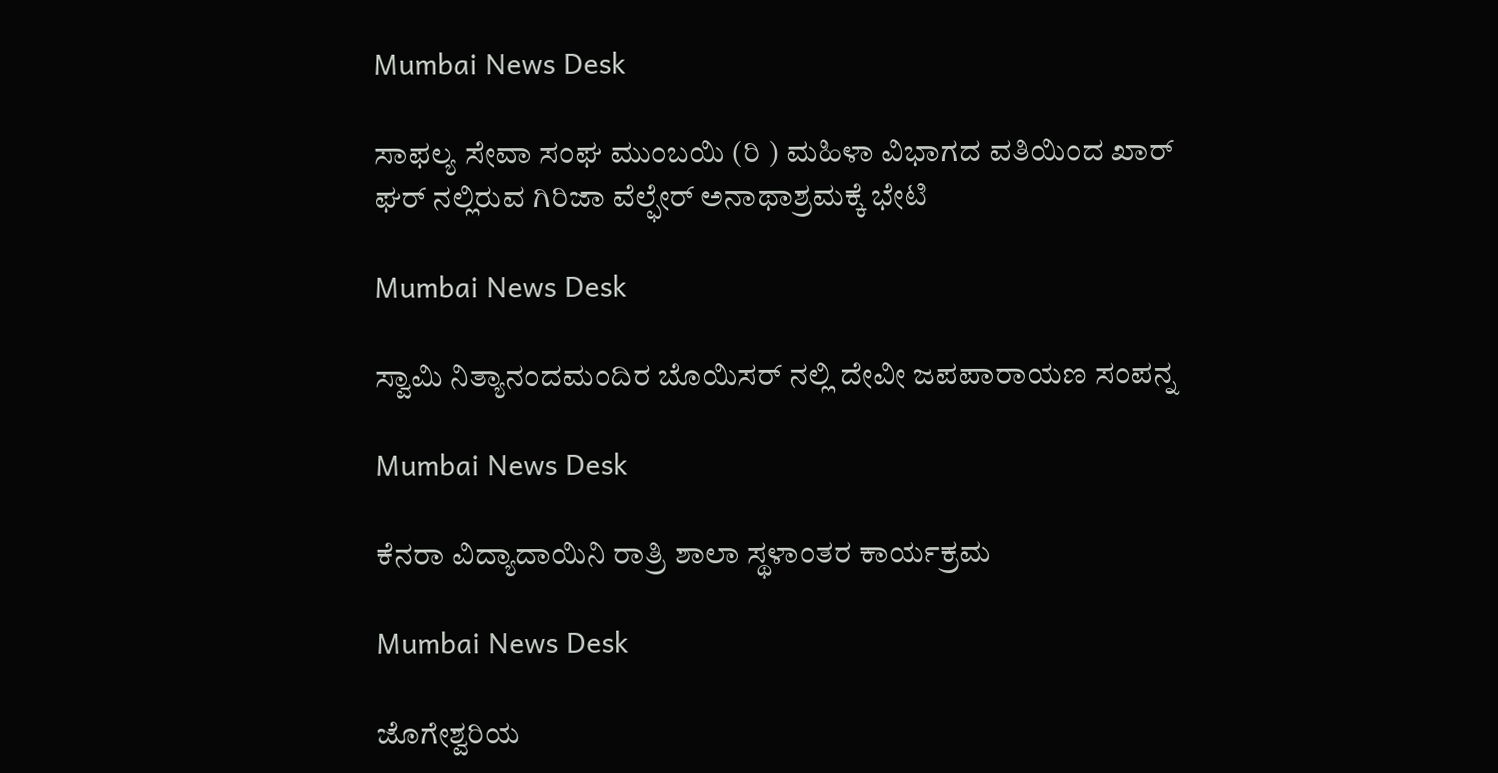Mumbai News Desk

ಸಾಫಲ್ಯ ಸೇವಾ ಸಂಘ ಮುಂಬಯಿ (ರಿ ) ಮಹಿಳಾ ವಿಭಾಗದ ವತಿಯಿಂದ ಖಾರ್ ಘರ್ ನಲ್ಲಿರುವ ಗಿರಿಜಾ ವೆಲ್ಫೇರ್ ಅನಾಥಾಶ್ರಮಕ್ಕೆ ಭೇಟಿ

Mumbai News Desk

ಸ್ವಾಮಿ ನಿತ್ಯಾನಂದಮಂದಿರ ಬೊಯಿಸರ್ ನಲ್ಲಿ ದೇವೀ ಜಪಪಾರಾಯಣ ಸಂಪನ್ನ

Mumbai News Desk

ಕೆನರಾ ವಿದ್ಯಾದಾಯಿನಿ ರಾತ್ರಿ ಶಾಲಾ ಸ್ಥಳಾಂತರ ಕಾರ್ಯಕ್ರಮ

Mumbai News Desk

ಜೊಗೇಶ್ವರಿಯ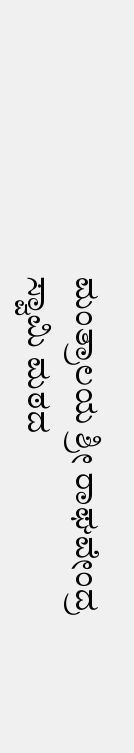ಮಂತ್ರಾಲಯ ಶ್ರೀ ರಾಘವೇಂದ್ರ ಸ್ವಾಮಿ ಮಠದ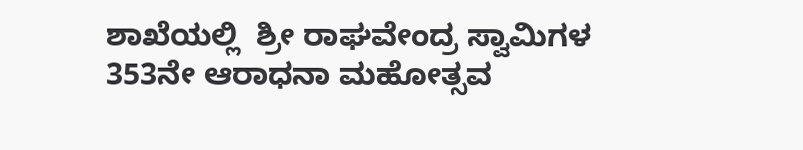ಶಾಖೆಯಲ್ಲಿ  ಶ್ರೀ ರಾಘವೇಂದ್ರ ಸ್ವಾಮಿಗಳ 353ನೇ ಆರಾಧನಾ ಮಹೋತ್ಸವ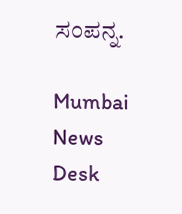ಸಂಪನ್ನ.

Mumbai News Desk